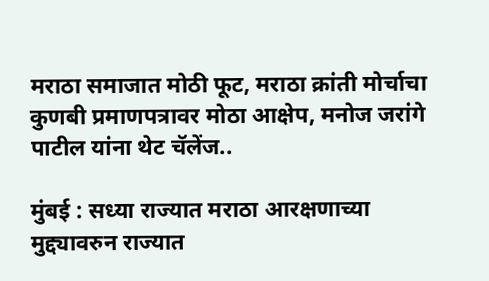मराठा समाजात मोठी फूट, मराठा क्रांती मोर्चाचा कुणबी प्रमाणपत्रावर मोठा आक्षेप, मनोज जरांगे पाटील यांना थेट चॅलेंज..

मुंबई : सध्या राज्यात मराठा आरक्षणाच्या मुद्द्यावरुन राज्यात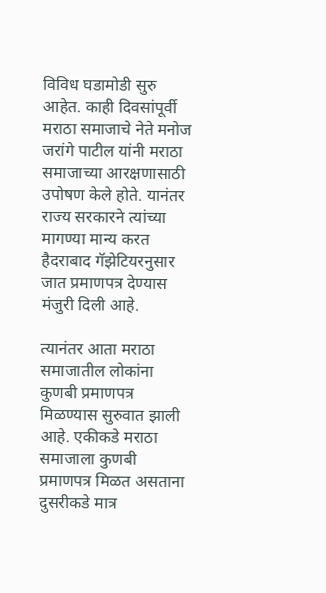विविध घडामोडी सुरु आहेत. काही दिवसांपूर्वी मराठा समाजाचे नेते मनोज जरांगे पाटील यांनी मराठा समाजाच्या आरक्षणासाठी उपोषण केले होते. यानंतर राज्य सरकारने त्यांच्या मागण्या मान्य करत हैदराबाद गॅझेटियरनुसार जात प्रमाणपत्र देण्यास मंजुरी दिली आहे.

त्यानंतर आता मराठा समाजातील लोकांना कुणबी प्रमाणपत्र मिळण्यास सुरुवात झाली आहे. एकीकडे मराठा समाजाला कुणबी प्रमाणपत्र मिळत असताना दुसरीकडे मात्र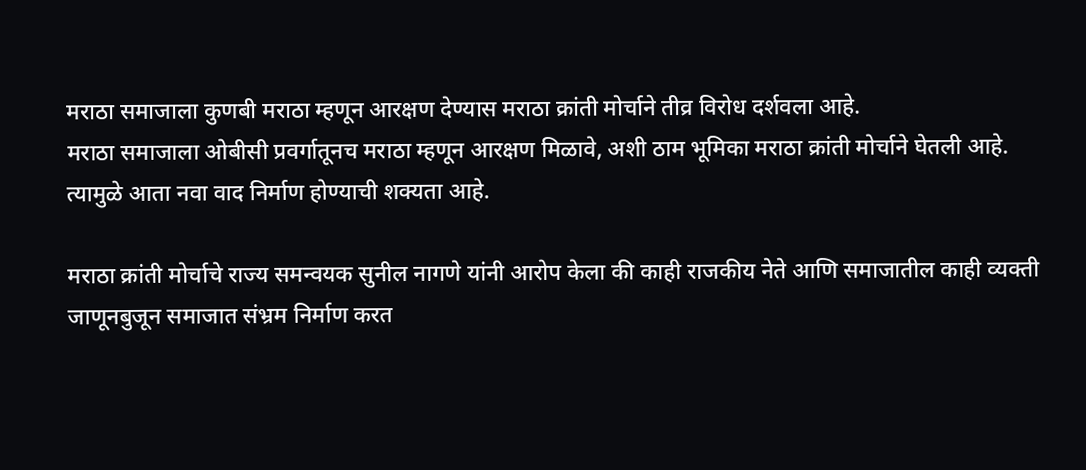मराठा समाजाला कुणबी मराठा म्हणून आरक्षण देण्यास मराठा क्रांती मोर्चाने तीव्र विरोध दर्शवला आहे.
मराठा समाजाला ओबीसी प्रवर्गातूनच मराठा म्हणून आरक्षण मिळावे, अशी ठाम भूमिका मराठा क्रांती मोर्चाने घेतली आहे. त्यामुळे आता नवा वाद निर्माण होण्याची शक्यता आहे.

मराठा क्रांती मोर्चाचे राज्य समन्वयक सुनील नागणे यांनी आरोप केला की काही राजकीय नेते आणि समाजातील काही व्यक्ती जाणूनबुजून समाजात संभ्रम निर्माण करत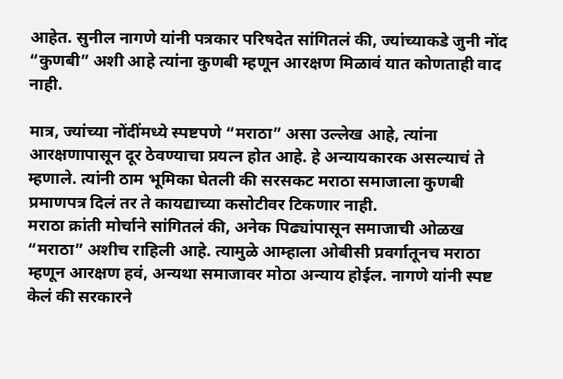आहेत. सुनील नागणे यांनी पत्रकार परिषदेत सांगितलं की, ज्यांच्याकडे जुनी नोंद “कुणबी” अशी आहे त्यांना कुणबी म्हणून आरक्षण मिळावं यात कोणताही वाद नाही.

मात्र, ज्यांच्या नोंदींमध्ये स्पष्टपणे “मराठा” असा उल्लेख आहे, त्यांना आरक्षणापासून दूर ठेवण्याचा प्रयत्न होत आहे. हे अन्यायकारक असल्याचं ते म्हणाले. त्यांनी ठाम भूमिका घेतली की सरसकट मराठा समाजाला कुणबी प्रमाणपत्र दिलं तर ते कायद्याच्या कसोटीवर टिकणार नाही.
मराठा क्रांती मोर्चाने सांगितलं की, अनेक पिढ्यांपासून समाजाची ओळख “मराठा” अशीच राहिली आहे. त्यामुळे आम्हाला ओबीसी प्रवर्गातूनच मराठा म्हणून आरक्षण हवं, अन्यथा समाजावर मोठा अन्याय होईल. नागणे यांनी स्पष्ट केलं की सरकारने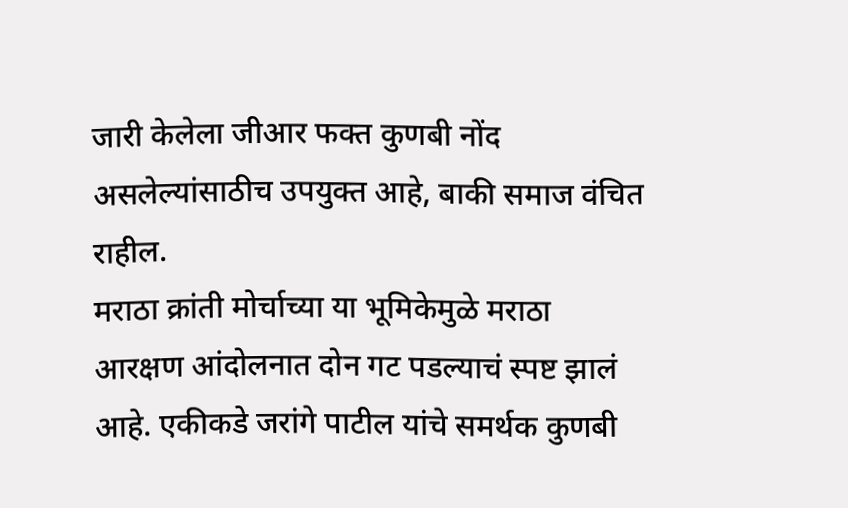जारी केलेला जीआर फक्त कुणबी नोंद असलेल्यांसाठीच उपयुक्त आहे, बाकी समाज वंचित राहील.
मराठा क्रांती मोर्चाच्या या भूमिकेमुळे मराठा आरक्षण आंदोलनात दोन गट पडल्याचं स्पष्ट झालं आहे. एकीकडे जरांगे पाटील यांचे समर्थक कुणबी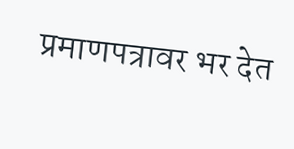प्रमाणपत्रावर भर देत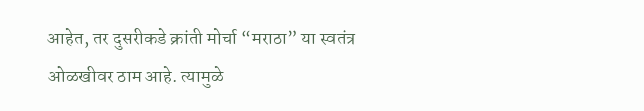आहेत, तर दुसरीकडे क्रांती मोर्चा “मराठा” या स्वतंत्र ओळखीवर ठाम आहे. त्यामुळे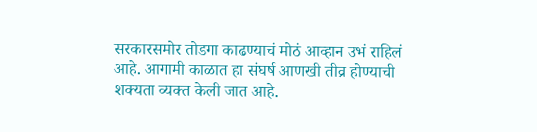सरकारसमोर तोडगा काढण्याचं मोठं आव्हान उभं राहिलं आहे. आगामी काळात हा संघर्ष आणखी तीव्र होण्याची शक्यता व्यक्त केली जात आहे.